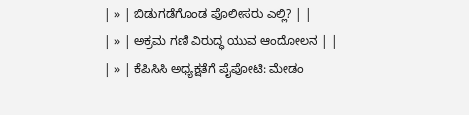| » | ಬಿಡುಗಡೆಗೊಂಡ ಪೊಲೀಸರು ಎಲ್ಲಿ? | |
| » | ಅಕ್ರಮ ಗಣಿ ವಿರುದ್ಧ ಯುವ ಆಂದೋಲನ | |
| » | ಕೆಪಿಸಿಸಿ ಅಧ್ಯಕ್ಷತೆಗೆ ಪೈಪೋಟಿ: ಮೇಡಂ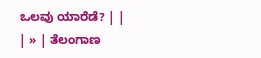ಒಲವು ಯಾರೆಡೆ? | |
| » | ತೆಲಂಗಾಣ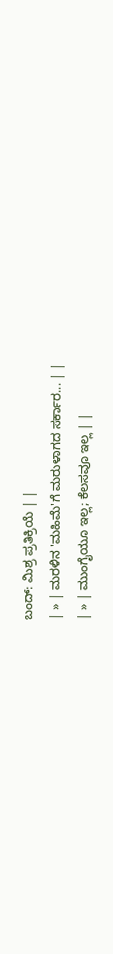ಬಂದ್: ಮಿಶ್ರ ಪ್ರತಿಕ್ರಿಯೆ | |
| » | ಮರಳಿನ 'ಮಹಿಮೆ'ಗೆ ಮರುಳಾಗದ ಸರ್ಕಾರ... | |
| » | ಮುಂಗೈಯೂ ಇಲ್ಲ; ಕೆಲಸವೂ ಇಲ್ಲ | |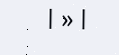| » |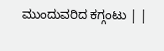ಮುಂದುವರಿದ ಕಗ್ಗಂಟು | |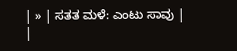| » | ಸತತ ಮಳೆ: ಎಂಟು ಸಾವು | |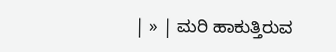| » | ಮರಿ ಹಾಕುತ್ತಿರುವ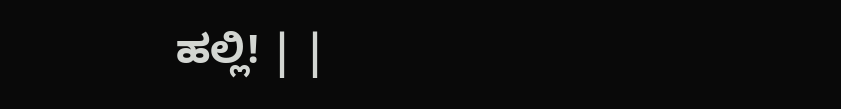ಹಲ್ಲಿ! | |